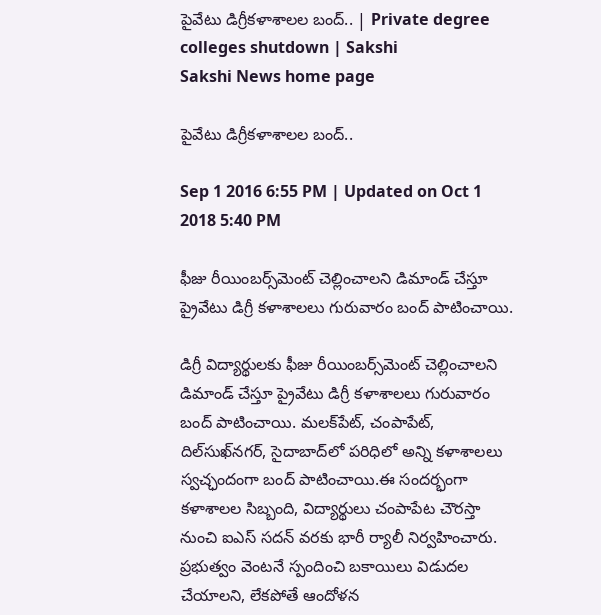పైవేటు డిగ్రీకళాశాలల బంద్.. | Private degree colleges shutdown | Sakshi
Sakshi News home page

పైవేటు డిగ్రీకళాశాలల బంద్..

Sep 1 2016 6:55 PM | Updated on Oct 1 2018 5:40 PM

ఫీజు రీయింబర్స్‌మెంట్ చెల్లించాలని డిమాండ్ చేస్తూ ప్రైవేటు డిగ్రీ కళాశాలలు గురువారం బంద్ పాటించాయి.

డిగ్రీ విద్యార్థులకు ఫీజు రీయింబర్స్‌మెంట్ చెల్లించాలని డిమాండ్ చేస్తూ ప్రైవేటు డిగ్రీ కళాశాలలు గురువారం బంద్ పాటించాయి. మలక్‌పేట్, చంపాపేట్, దిల్‌సుఖ్‌నగర్, సైదాబాద్‌లో పరిధిలో అన్ని కళాశాలలు స్వచ్ఛందంగా బంద్ పాటించాయి.ఈ సందర్భంగా కళాశాలల సిబ్బంది, విద్యార్థులు చంపాపేట చౌరస్తా నుంచి ఐఎస్ సదన్ వరకు భారీ ర్యాలీ నిర్వహించారు. ప్రభుత్వం వెంటనే స్పందించి బకాయిలు విడుదల చేయాలని, లేకపోతే ఆందోళన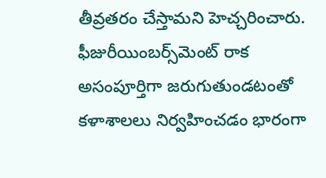తీవ్రతరం చేస్తామని హెచ్చరించారు. ఫీజురీయింబర్స్‌మెంట్ రాక అసంపూర్తిగా జరుగుతుండటంతో కళాశాలలు నిర్వహించడం భారంగా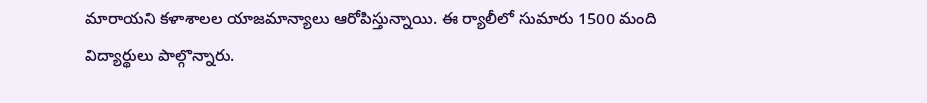మారాయని కళాశాలల యాజమాన్యాలు ఆరోపిస్తున్నాయి. ఈ ర్యాలీలో సుమారు 1500 మంది విద్యార్థులు పాల్గొన్నారు.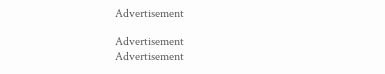Advertisement

Advertisement
Advertisement